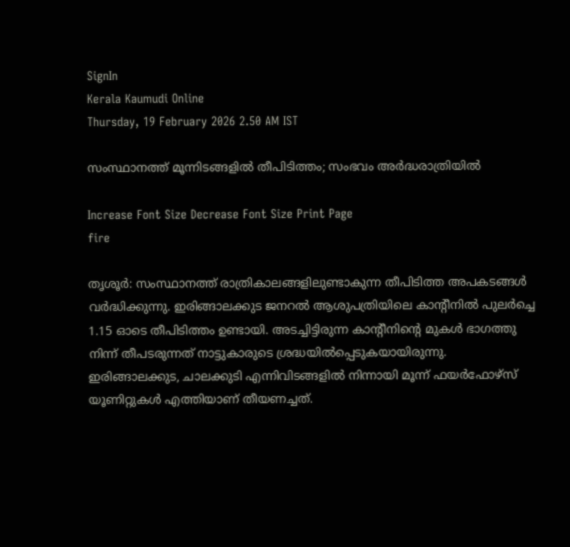SignIn
Kerala Kaumudi Online
Thursday, 19 February 2026 2.50 AM IST

സംസ്ഥാനത്ത് മൂന്നിടങ്ങളിൽ തീപിടിത്തം; സംഭവം അർദ്ധരാത്രിയിൽ

Increase Font Size Decrease Font Size Print Page
fire

തൃശൂർ: സംസ്ഥാനത്ത്‌ രാത്രികാലങ്ങളിലുണ്ടാകുന്ന തീപിടിത്ത അപകടങ്ങൾ വർദ്ധിക്കുന്നു. ഇരിങ്ങാലക്കുട ജനറൽ ആശുപത്രിയിലെ കാന്റീനിൽ പുലർച്ചെ 1.15 ഓടെ തീപിടിത്തം ഉണ്ടായി. അടച്ചിട്ടിരുന്ന കാന്റീനിന്റെ മുകൾ ഭാഗത്തു നിന്ന് തീപടരുന്നത് നാട്ടുകാരുടെ ശ്രദ്ധയിൽപ്പെടുകയായിരുന്നു. ഇരിങ്ങാലക്കുട, ചാലക്കുടി എന്നിവിടങ്ങളിൽ നിന്നായി മൂന്ന് ഫയർഫോഴ്‌സ് യൂണിറ്റുകൾ എത്തിയാണ് തീയണച്ചത്.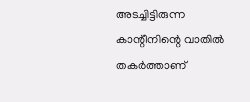അടച്ചിട്ടിരുന്ന കാന്റീനിന്റെ വാതിൽ തകർത്താണ്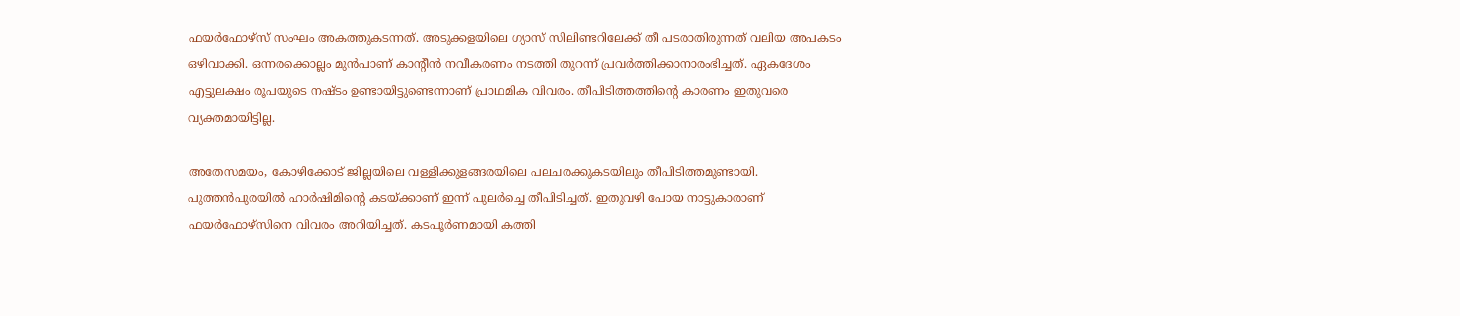ഫയർഫോഴ്‌സ് സംഘം അകത്തുകടന്നത്. അടുക്കളയിലെ ഗ്യാസ് സിലിണ്ടറിലേക്ക് തീ പടരാതിരുന്നത് വലിയ അപകടം ഒഴിവാക്കി. ഒന്നരക്കൊല്ലം മുൻപാണ് കാന്റീൻ നവീകരണം നടത്തി തുറന്ന് പ്രവർത്തിക്കാനാരംഭിച്ചത്. ഏകദേശം എട്ടുലക്ഷം രൂപയുടെ നഷ്‌ടം ഉണ്ടായിട്ടുണ്ടെന്നാണ് പ്രാഥമിക വിവരം. തീപിടിത്തത്തിന്റെ കാരണം ഇതുവരെ വ്യക്തമായിട്ടില്ല.

അതേസമയം, കോഴിക്കോട് ജില്ലയിലെ വള്ളിക്കുളങ്ങരയിലെ പലചരക്കുകടയിലും തീപിടിത്തമുണ്ടായി. പുത്തൻപുരയിൽ ഹാർഷിമിന്റെ കടയ്‌ക്കാണ് ഇന്ന് പുലർച്ചെ തീപിടിച്ചത്. ഇതുവഴി പോയ നാട്ടുകാരാണ് ഫയർഫോഴ്സിനെ വിവരം അറിയിച്ചത്. കടപൂർണമായി കത്തി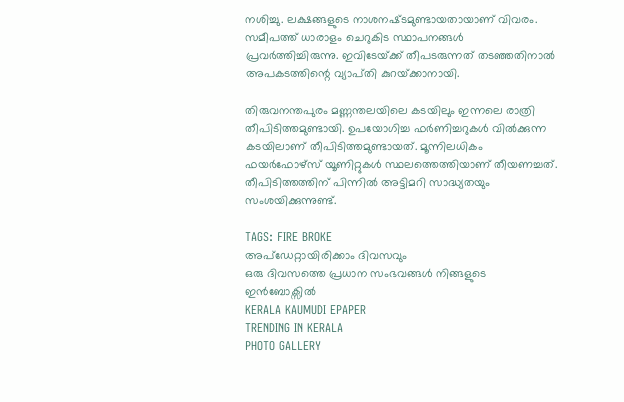നശിച്ചു. ലക്ഷങ്ങളുടെ നാശനഷ്‌ടമുണ്ടായതായാണ് വിവരം. സമീപത്ത് ധാരാളം ചെറുകിട സ്ഥാപനങ്ങൾ പ്രവർത്തിച്ചിരുന്നു. ഇവിടേയ്‌ക്ക് തീപടരുന്നത് തടഞ്ഞതിനാൽ അപകടത്തിന്റെ വ്യാപ്‌തി കുറയ്‌ക്കാനായി.

തിരുവനന്തപുരം മണ്ണന്തലയിലെ കടയിലും ഇന്നലെ രാത്രി തീപിടിത്തമുണ്ടായി. ഉപയോഗിച്ച ഫർണിച്ചറുകൾ വിൽക്കുന്ന കടയിലാണ് തീപിടിത്തമുണ്ടായത്. മൂന്നിലധികം ഫയർഫോഴ്‌സ് യൂണിറ്റുകൾ സ്ഥലത്തെത്തിയാണ് തീയണച്ചത്. തീപിടിത്തത്തിന് പിന്നിൽ അട്ടിമറി സാദ്ധ്യതയും സംശയിക്കുന്നുണ്ട്.

TAGS: FIRE BROKE
അപ്ഡേറ്റായിരിക്കാം ദിവസവും
ഒരു ദിവസത്തെ പ്രധാന സംഭവങ്ങൾ നിങ്ങളുടെ ഇൻബോക്സിൽ
KERALA KAUMUDI EPAPER
TRENDING IN KERALA
PHOTO GALLERY